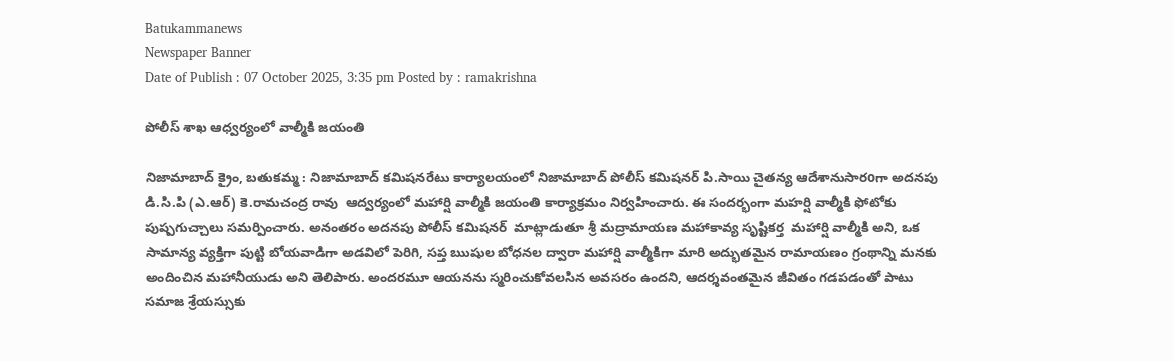Batukammanews
Newspaper Banner
Date of Publish : 07 October 2025, 3:35 pm Posted by : ramakrishna

పోలీస్ శాఖ ఆధ్వర్యంలో వాల్మీకి జయంతి

నిజామాబాద్ క్రైం, బతుకమ్మ : నిజామాబాద్ కమిషనరేటు కార్యాలయంలో నిజామాబాద్ పోలీస్ కమిషనర్ పి.సాయి చైతన్య ఆదేశానుసారoగా అదనపు డి.సి.పి (ఎ.ఆర్) కె.రామచంద్ర రావు  ఆద్వర్యంలో మహార్షి వాల్మీకి జయంతి కార్యాక్రమం నిర్వహించారు. ఈ సందర్భంగా మహర్షి వాల్మీకి ఫోటోకు పుష్పగుచ్చాలు సమర్పించారు. అనంతరం అదనపు పోలీస్ కమిషనర్  మాట్లాడుతూ శ్రీ మద్రామాయణ మహాకావ్య సృష్టికర్త  మహార్షి వాల్మీకి అని, ఒక సామాన్య వ్యక్తిగా పుట్టి బోయవాడిగా అడవిలో పెరిగి, సప్త ఋషుల బోధనల ద్వారా మహార్షి వాల్మీకిగా మారి అద్భుతమైన రామాయణం గ్రంథాన్ని మనకు అందించిన మహానీయుడు అని తెలిపారు. అందరమూ ఆయనను స్మరించుకోవలసిన అవసరం ఉందని, ఆదర్శవంతమైన జీవితం గడపడంతో పాటు సమాజ శ్రేయస్సుకు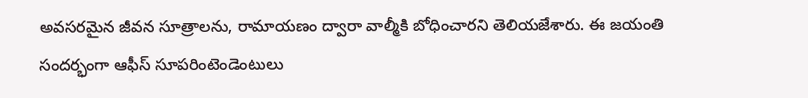అవసరమైన జీవన సూత్రాలను, రామాయణం ద్వారా వాల్మీకి బోధించారని తెలియజేశారు. ఈ జయంతి సందర్భంగా ఆఫీస్ సూపరింటెండెంటులు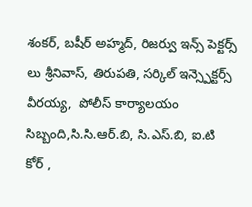శంకర్, బషీర్ అహ్మద్, రిజర్వు ఇన్స్ పెక్టర్స్ లు శ్రీనివాస్, తిరుపతి, సర్కిల్ ఇన్స్పెక్టర్స్ వీరయ్య,  పోలీస్ కార్యాలయం సిబ్బంది,సి.సి.ఆర్.బి, సి.ఎస్.బి, ఐ.టి కోర్ ,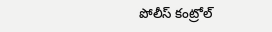పోలీస్ కంట్రోల్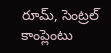రూమ్, సెంట్రల్ కాంప్లెంటు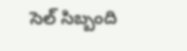సెల్ సిబ్బంది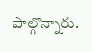పాల్గొన్నారు.